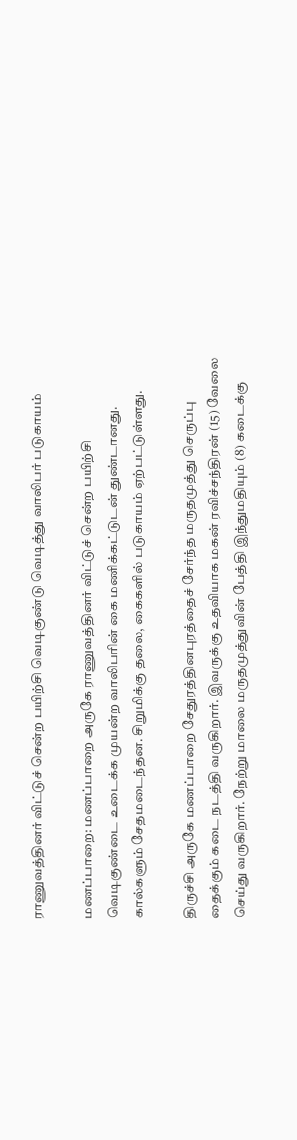ராணுவத்தினர் விட்டுச் சென்ற பயிற்சி வெடிகுண்டு வெடித்து வாலிபர் படுகாயம்

மணப்பாறை: மணப்பாறை அருகே ராணுவத்தினர் விட்டுச் சென்ற பயிற்சி வெடிகுண்டை உடைக்க முயன்ற வாலிபரின் கை மணிக்கட்டுடன் துண்டானது. கால்களும் சேதமடைந்தன. சிறுமிக்கு தலை, கைகளில் படுகாயம் ஏற்பட்டுள்ளது.

திருச்சி அருகே மணப்பாறை சேதுரத்தினபுரத்தைச் சேர்ந்த மருதமுத்து செருப்பு தைக்கும் கடை நடத்தி வருகிறார். இவருக்கு உதவியாக மகன் ரவிச்சந்திரன் (15) வேலை செய்து வருகிறார். நேற்று மாலை மருதமுத்துவின் பேத்தி இந்துமதியும் (8) கடைக்கு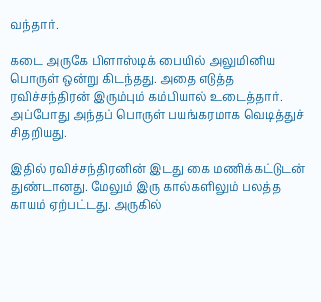வந்தார்.

கடை அருகே பிளாஸ்டிக் பையில் அலுமினிய பொருள் ஒன்று கிடந்தது. அதை எடுத்த ரவிச்சந்திரன் இரும்பும் கம்பியால் உடைத்தார். அப்போது அந்தப் பொருள் பயங்கரமாக வெடித்துச் சிதறியது.

இதில் ரவிச்சந்திரனின் இடது கை மணிக்கட்டுடன் துண்டானது. மேலும் இரு கால்களிலும் பலத்த காயம் ஏற்பட்டது. அருகில்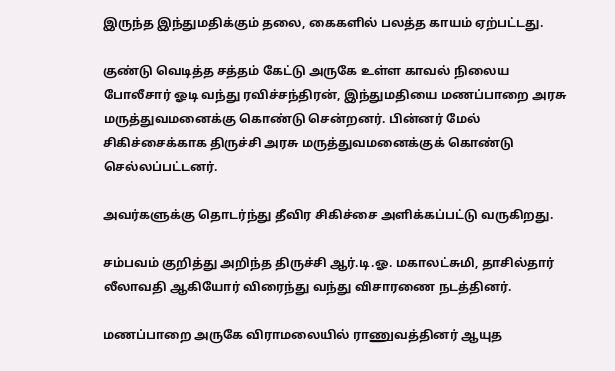இருந்த இந்துமதிக்கும் தலை, கைகளில் பலத்த காயம் ஏற்பட்டது.

குண்டு வெடித்த சத்தம் கேட்டு அருகே உள்ள காவல் நிலைய போலீசார் ஓடி வந்து ரவிச்சந்திரன், இந்துமதியை மணப்பாறை அரசு மருத்துவமனைக்கு கொண்டு சென்றனர். பின்னர் மேல் சிகிச்சைக்காக திருச்சி அரசு மருத்துவமனைக்குக் கொண்டு செல்லப்பட்டனர்.

அவர்களுக்கு தொடர்ந்து தீவிர சிகிச்சை அளிக்கப்பட்டு வருகிறது.

சம்பவம் குறித்து அறிந்த திருச்சி ஆர்.டி.ஓ. மகாலட்சுமி, தாசில்தார் லீலாவதி ஆகியோர் விரைந்து வந்து விசாரணை நடத்தினர்.

மணப்பாறை அருகே விராமலையில் ராணுவத்தினர் ஆயுத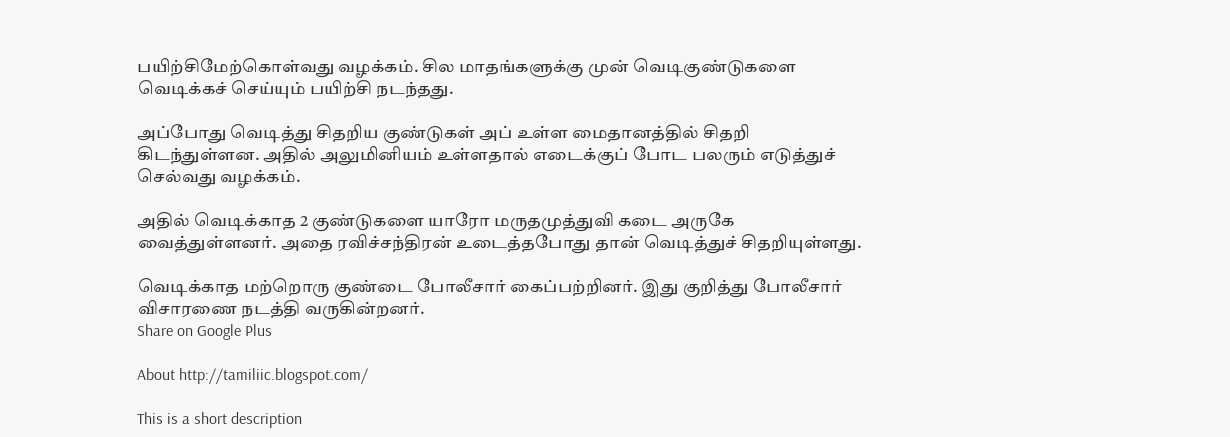பயிற்சிமேற்கொள்வது வழக்கம். சில மாதங்களுக்கு முன் வெடிகுண்டுகளை வெடிக்கச் செய்யும் பயிற்சி நடந்தது.

அப்போது வெடித்து சிதறிய குண்டுகள் அப் உள்ள மைதானத்தில் சிதறி கிடந்துள்ளன. அதில் அலுமினியம் உள்ளதால் எடைக்குப் போட பலரும் எடுத்துச் செல்வது வழக்கம்.

அதில் வெடிக்காத 2 குண்டுகளை யாரோ மருதமுத்துவி கடை அருகே வைத்துள்ளனர். அதை ரவிச்சந்திரன் உடைத்தபோது தான் வெடித்துச் சிதறியுள்ளது.

வெடிக்காத மற்றொரு குண்டை போலீசார் கைப்பற்றினர். இது குறித்து போலீசார் விசாரணை நடத்தி வருகின்றனர்.
Share on Google Plus

About http://tamiliic.blogspot.com/

This is a short description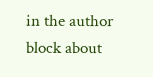in the author block about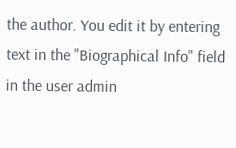the author. You edit it by entering text in the "Biographical Info" field in the user admin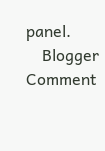panel.
    Blogger Comment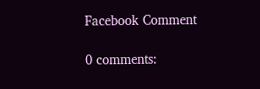Facebook Comment

0 comments: